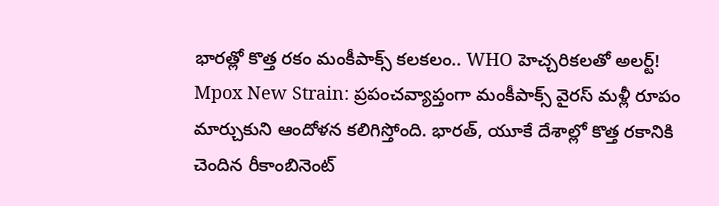భారత్లో కొత్త రకం మంకీపాక్స్ కలకలం.. WHO హెచ్చరికలతో అలర్ట్!
Mpox New Strain: ప్రపంచవ్యాప్తంగా మంకీపాక్స్ వైరస్ మళ్లీ రూపం మార్చుకుని ఆందోళన కలిగిస్తోంది. భారత్, యూకే దేశాల్లో కొత్త రకానికి చెందిన రీకాంబినెంట్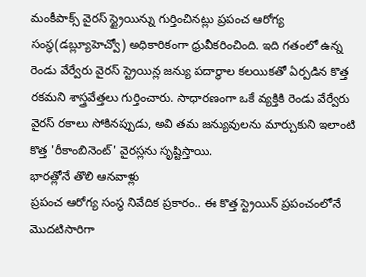మంకీపాక్స్ వైరస్ స్ట్రైయిన్ను గుర్తించినట్లు ప్రపంచ ఆరోగ్య సంస్థ(డబ్ల్యూహెచ్వో) అధికారికంగా ధ్రువీకరించింది. ఇది గతంలో ఉన్న రెండు వేర్వేరు వైరస్ స్ట్రెయిన్ల జన్యు పదార్థాల కలయికతో ఏర్పడిన కొత్త రకమని శాస్త్రవేత్తలు గుర్తించారు. సాధారణంగా ఒకే వ్యక్తికి రెండు వేర్వేరు వైరస్ రకాలు సోకినప్పుడు, అవి తమ జన్యువులను మార్చుకుని ఇలాంటి కొత్త 'రీకాంబినెంట్' వైరస్లను సృష్టిస్తాయి.
భారత్లోనే తొలి ఆనవాళ్లు
ప్రపంచ ఆరోగ్య సంస్థ నివేదిక ప్రకారం.. ఈ కొత్త స్ట్రెయిన్ ప్రపంచంలోనే మొదటిసారిగా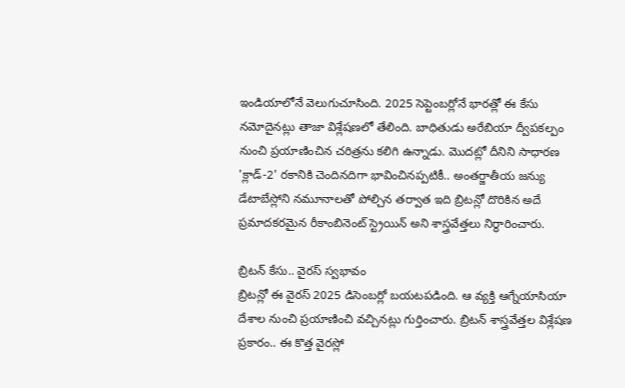ఇండియాలోనే వెలుగుచూసింది. 2025 సెప్టెంబర్లోనే భారత్లో ఈ కేసు నమోదైనట్లు తాజా విశ్లేషణలో తేలింది. బాధితుడు అరేబియా ద్వీపకల్పం నుంచి ప్రయాణించిన చరిత్రను కలిగి ఉన్నాడు. మొదట్లో దీనిని సాధారణ 'క్లాడ్-2' రకానికి చెందినదిగా భావించినప్పటికీ.. అంతర్జాతీయ జన్యు డేటాబేస్లోని నమూనాలతో పోల్చిన తర్వాత ఇది బ్రిటన్లో దొరికిన అదే ప్రమాదకరమైన రీకాంబినెంట్ స్ట్రెయిన్ అని శాస్త్రవేత్తలు నిర్ధారించారు.

బ్రిటన్ కేసు.. వైరస్ స్వభావం
బ్రిటన్లో ఈ వైరస్ 2025 డిసెంబర్లో బయటపడింది. ఆ వ్యక్తి ఆగ్నేయాసియా దేశాల నుంచి ప్రయాణించి వచ్చినట్లు గుర్తించారు. బ్రిటన్ శాస్త్రవేత్తల విశ్లేషణ ప్రకారం.. ఈ కొత్త వైరస్లో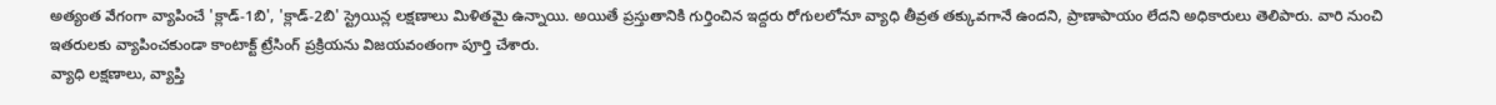అత్యంత వేగంగా వ్యాపించే 'క్లాడ్-1బి', 'క్లాడ్-2బి' స్ట్రెయిన్ల లక్షణాలు మిళితమై ఉన్నాయి. అయితే ప్రస్తుతానికి గుర్తించిన ఇద్దరు రోగులలోనూ వ్యాధి తీవ్రత తక్కువగానే ఉందని, ప్రాణాపాయం లేదని అధికారులు తెలిపారు. వారి నుంచి ఇతరులకు వ్యాపించకుండా కాంటాక్ట్ ట్రేసింగ్ ప్రక్రియను విజయవంతంగా పూర్తి చేశారు.
వ్యాధి లక్షణాలు, వ్యాప్తి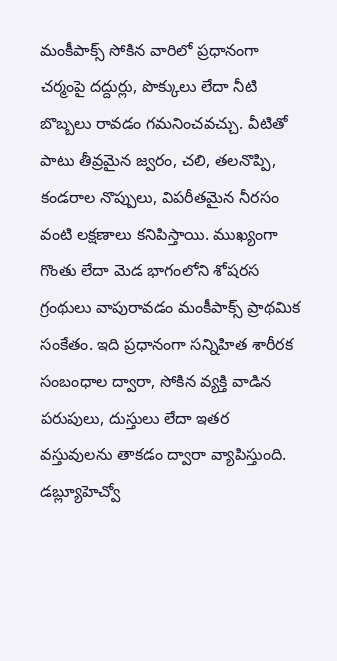మంకీపాక్స్ సోకిన వారిలో ప్రధానంగా చర్మంపై దద్దుర్లు, పొక్కులు లేదా నీటి బొబ్బలు రావడం గమనించవచ్చు. వీటితో పాటు తీవ్రమైన జ్వరం, చలి, తలనొప్పి, కండరాల నొప్పులు, విపరీతమైన నీరసం వంటి లక్షణాలు కనిపిస్తాయి. ముఖ్యంగా గొంతు లేదా మెడ భాగంలోని శోషరస గ్రంథులు వాపురావడం మంకీపాక్స్ ప్రాథమిక సంకేతం. ఇది ప్రధానంగా సన్నిహిత శారీరక సంబంధాల ద్వారా, సోకిన వ్యక్తి వాడిన పరుపులు, దుస్తులు లేదా ఇతర వస్తువులను తాకడం ద్వారా వ్యాపిస్తుంది.
డబ్ల్యూహెచ్వో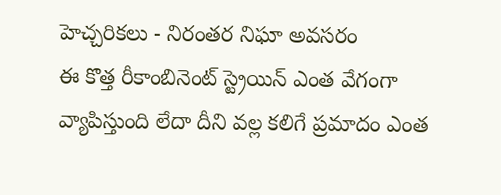హెచ్చరికలు - నిరంతర నిఘా అవసరం
ఈ కొత్త రీకాంబినెంట్ స్ట్రెయిన్ ఎంత వేగంగా వ్యాపిస్తుంది లేదా దీని వల్ల కలిగే ప్రమాదం ఎంత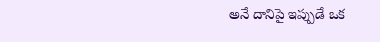అనే దానిపై ఇప్పుడే ఒక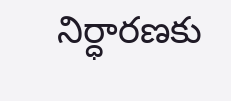నిర్ధారణకు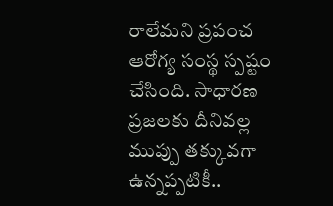రాలేమని ప్రపంచ ఆరోగ్య సంస్థ స్పష్టం చేసింది. సాధారణ ప్రజలకు దీనివల్ల ముప్పు తక్కువగా ఉన్నప్పటికీ..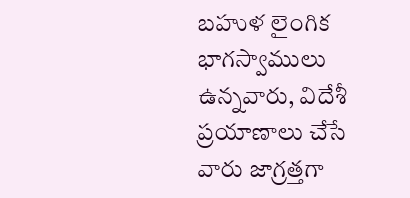బహుళ లైంగిక భాగస్వాములు ఉన్నవారు, విదేశీ ప్రయాణాలు చేసే వారు జాగ్రత్తగా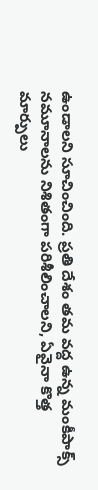ఉండాలని సూచించింది. ప్రతి దేశం తమ వద్ద ఉన్న మంకీపాక్స్ నమూనాలను నిశితంగా పరిశీలించాలని, ఏవైనా కొత్త మార్పులు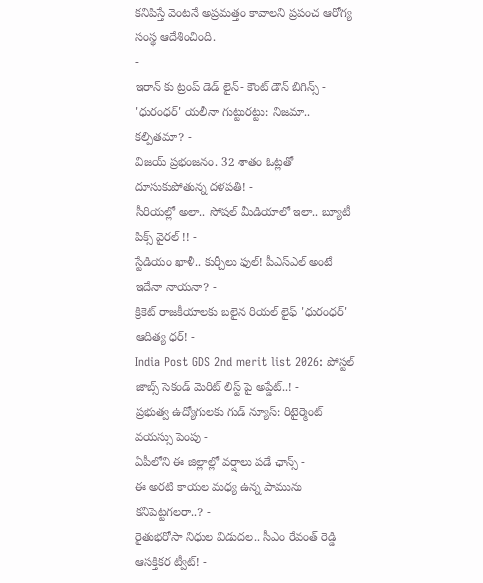కనిపిస్తే వెంటనే అప్రమత్తం కావాలని ప్రపంచ ఆరోగ్య సంస్థ ఆదేశించింది.
-
ఇరాన్ కు ట్రంప్ డెడ్ లైన్- కౌంట్ డౌన్ బిగిన్స్ -
'ధురంధర్' యలీనా గుట్టురట్టు: నిజమా.. కల్పితమా? -
విజయ్ ప్రభంజనం. 32 శాతం ఓట్లతో దూసుకుపోతున్న దళపతి! -
సీరియల్లో అలా.. సోషల్ మీడియాలో ఇలా.. బ్యూటీ పిక్స్ వైరల్ !! -
స్టేడియం ఖాళీ.. కుర్చీలు ఫుల్! పీఎస్ఎల్ అంటే ఇదేనా నాయనా? -
క్రికెట్ రాజకీయాలకు బలైన రియల్ లైఫ్ 'ధురంధర్' ఆదిత్య ధర్! -
India Post GDS 2nd merit list 2026: పోస్టల్ జాబ్స్ సెకండ్ మెరిట్ లిస్ట్ పై అప్డేట్..! -
ప్రభుత్వ ఉద్యోగులకు గుడ్ న్యూస్: రిటైర్మెంట్ వయస్సు పెంపు -
ఏపీలోని ఈ జిల్లాల్లో వర్షాలు పడే ఛాన్స్ -
ఈ అరటి కాయల మధ్య ఉన్న పామును కనిపెట్టగలరా..? -
రైతుభరోసా నిధుల విడుదల.. సీఎం రేవంత్ రెడ్డి ఆసక్తికర ట్వీట్! -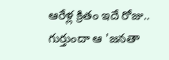ఆరేళ్ల క్రితం ఇదే రోజు.. గుర్తుందా ఆ 'జనతా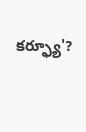కర్ఫ్యూ'?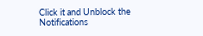Click it and Unblock the Notifications